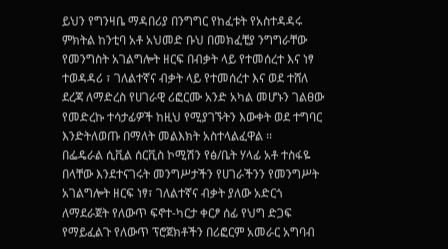ይህን የግንዛቤ ማዳበሪያ በንግግር የከፈቱት የአስተዳዳሩ ምክትል ከንቲባ አቶ አህመድ ቡህ በመክፈቺያ ንግግራቸው የመንግስት አገልግሎት ዘርፍ በብቃት ላይ የተመሰረተ እና ነፃ ተወዳዳሪ ፣ ገለልተኛና ብቃት ላይ የተመሰረተ እና ወደ ተሸለ ደረጃ ለማድረስ የሀገራዊ ሪፎርሙ አንድ አካል መሆኑን ገልፀው የመድረኩ ተሳታፊዎች ከዚህ የሚያገኙትን እውቀት ወደ ተግባር እንድትለወጡ በማለት መልእክት አስተላልፈዋል ፡፡
በፌዴራል ሲቪል ሰርቪስ ኮሚሽን የፅ/ቤት ሃላፊ አቶ ተስፋዬ በላቸው እንደተናገሩት መንግሥታችን የሀገራችንን የመንግሥት አገልግሎት ዘርፍ ነፃ፣ ገለልተኛና ብቃት ያለው አድርጎ ለማደራጀት የለውጥ ፍኖተ-ካርታ ቀርፆ ሰፊ የህግ ድጋፍ የማይፈልጉ የለውጥ ፕሮጀክቶችን በሪፎርም አመራር አግባብ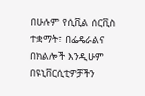በሁሉም የሲቪል ሰርቪስ ተቋማት፣ በፌዴራልና በክልሎች እንዲሁም በዩኒቨርሲቲዎቻችን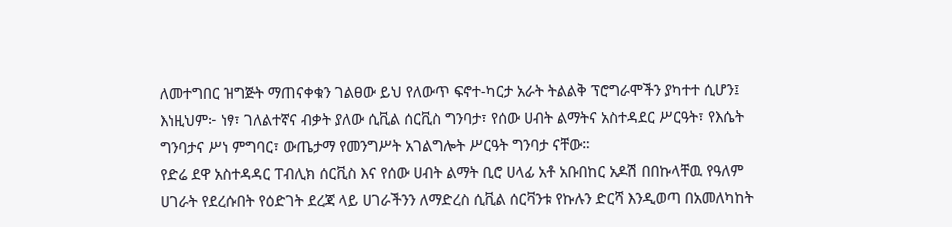ለመተግበር ዝግጅት ማጠናቀቁን ገልፀው ይህ የለውጥ ፍኖተ-ካርታ አራት ትልልቅ ፕሮግራሞችን ያካተተ ሲሆን፤ እነዚህም፦ ነፃ፣ ገለልተኛና ብቃት ያለው ሲቪል ሰርቪስ ግንባታ፣ የሰው ሀብት ልማትና አስተዳደር ሥርዓት፣ የእሴት ግንባታና ሥነ ምግባር፣ ውጤታማ የመንግሥት አገልግሎት ሥርዓት ግንባታ ናቸው።
የድሬ ደዋ አስተዳዳር ፐብሊክ ሰርቪስ እና የሰው ሀብት ልማት ቢሮ ሀላፊ አቶ አቡበከር አዶሽ በበኩላቸዉ የዓለም ሀገራት የደረሱበት የዕድገት ደረጃ ላይ ሀገራችንን ለማድረስ ሲቪል ሰርቫንቱ የኩሉን ድርሻ እንዲወጣ በአመለካከት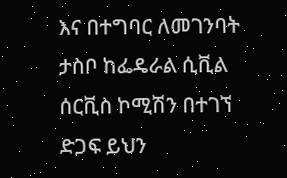እና በተግባር ለመገንባት ታስቦ ከፌዴራል ሲቪል ሰርቪስ ኮሚሽን በተገኘ ድጋፍ ይህን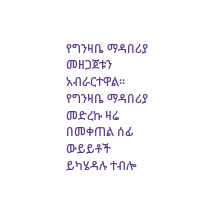የግንዛቤ ማዳበሪያ መዘጋጀቱን አብራርተዋል፡፡ የግንዛቤ ማዳበሪያ መድረኩ ዛሬ በመቀጠል ሰፊ ውይይቶች ይካሄዳሉ ተብሎ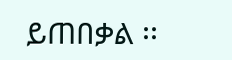ይጠበቃል ፡፡